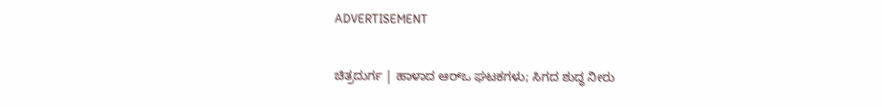ADVERTISEMENT

ಚಿತ್ರದುರ್ಗ | ಹಾಳಾದ ಆರ್‌ಒ ಘಟಕಗಳು; ಸಿಗದ ಶುದ್ಧ ನೀರು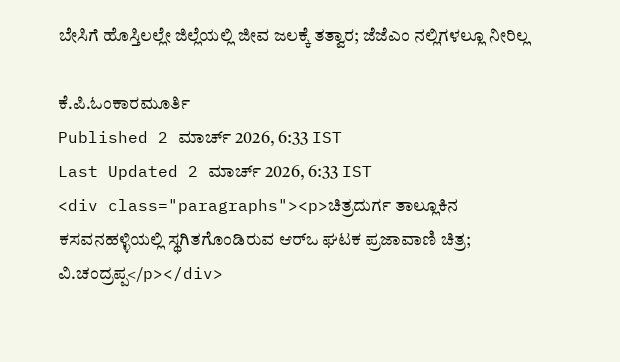ಬೇಸಿಗೆ ಹೊಸ್ತಿಲಲ್ಲೇ ಜಿಲ್ಲೆಯಲ್ಲಿ ಜೀವ ಜಲಕ್ಕೆ ತತ್ವಾರ; ಜೆಜೆಎಂ ನಲ್ಲಿಗಳಲ್ಲೂ ನೀರಿಲ್ಲ

ಕೆ.ಪಿ.ಓಂಕಾರಮೂರ್ತಿ
Published 2 ಮಾರ್ಚ್ 2026, 6:33 IST
Last Updated 2 ಮಾರ್ಚ್ 2026, 6:33 IST
<div class="paragraphs"><p>ಚಿತ್ರದುರ್ಗ ತಾಲ್ಲೂಕಿನ ಕಸವನಹಳ್ಳಿಯಲ್ಲಿ ಸ್ಥಗಿತಗೊಂಡಿರುವ ಆರ್‌ಒ ಘಟಕ ಪ್ರಜಾವಾಣಿ ಚಿತ್ರ; ವಿ.ಚಂದ್ರಪ್ಪ</p></div>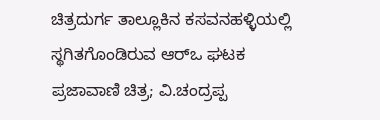ಚಿತ್ರದುರ್ಗ ತಾಲ್ಲೂಕಿನ ಕಸವನಹಳ್ಳಿಯಲ್ಲಿ ಸ್ಥಗಿತಗೊಂಡಿರುವ ಆರ್‌ಒ ಘಟಕ ಪ್ರಜಾವಾಣಿ ಚಿತ್ರ; ವಿ.ಚಂದ್ರಪ್ಪ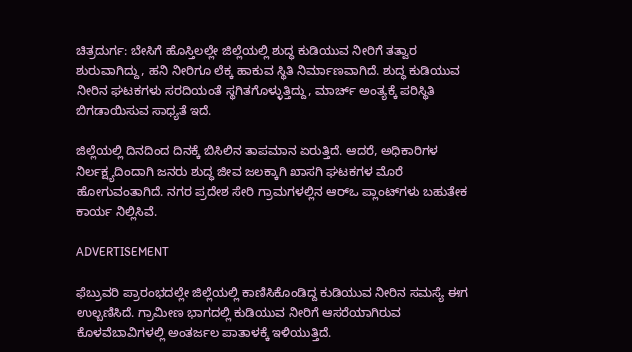ಚಿತ್ರದುರ್ಗ: ಬೇಸಿಗೆ ಹೊಸ್ತಿಲಲ್ಲೇ ಜಿಲ್ಲೆಯಲ್ಲಿ ಶುದ್ಧ ಕುಡಿಯುವ ನೀರಿಗೆ ತತ್ವಾರ ಶುರುವಾಗಿದ್ದು, ಹನಿ ನೀರಿಗೂ ಲೆಕ್ಕ ಹಾಕುವ ಸ್ಥಿತಿ ನಿರ್ಮಾಣವಾಗಿದೆ. ಶುದ್ಧ ಕುಡಿಯುವ ನೀರಿನ ಘಟಕಗಳು ಸರದಿಯಂತೆ ಸ್ಥಗಿತಗೊಳ್ಳುತ್ತಿದ್ದು, ಮಾರ್ಚ್‌ ಅಂತ್ಯಕ್ಕೆ ಪರಿಸ್ಥಿತಿ ಬಿಗಡಾಯಿಸುವ ಸಾಧ್ಯತೆ ಇದೆ.

ಜಿಲ್ಲೆಯಲ್ಲಿ ದಿನದಿಂದ ದಿನಕ್ಕೆ ಬಿಸಿಲಿನ ತಾಪಮಾನ ಏರುತ್ತಿದೆ. ಆದರೆ, ಅಧಿಕಾರಿಗಳ ನಿರ್ಲಕ್ಷ್ಯದಿಂದಾಗಿ ಜನರು ಶುದ್ಧ ಜೀವ ಜಲಕ್ಕಾಗಿ ಖಾಸಗಿ ಘಟಕಗಳ ಮೊರೆ ಹೋಗುವಂತಾಗಿದೆ. ನಗರ ಪ್ರದೇಶ ಸೇರಿ ಗ್ರಾಮಗಳಲ್ಲಿನ ಆರ್‌ಒ ಪ್ಲಾಂಟ್‌ಗಳು ಬಹುತೇಕ ಕಾರ್ಯ ನಿಲ್ಲಿಸಿವೆ.

ADVERTISEMENT

ಫೆಬ್ರುವರಿ ಪ್ರಾರಂಭದಲ್ಲೇ ಜಿಲ್ಲೆಯಲ್ಲಿ ಕಾಣಿಸಿಕೊಂಡಿದ್ದ ಕುಡಿಯುವ ನೀರಿನ ಸಮಸ್ಯೆ ಈಗ ಉಲ್ಬಣಿಸಿದೆ. ಗ್ರಾಮೀಣ ಭಾಗದಲ್ಲಿ ಕುಡಿಯುವ ನೀರಿಗೆ ಆಸರೆಯಾಗಿರುವ ಕೊಳವೆಬಾವಿಗಳಲ್ಲಿ ಅಂತರ್ಜಲ ಪಾತಾಳಕ್ಕೆ ಇಳಿಯುತ್ತಿದೆ.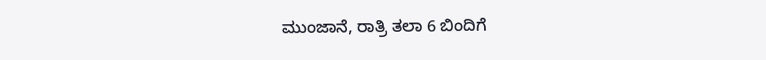ಮುಂಜಾನೆ, ರಾತ್ರಿ ತಲಾ 6 ಬಿಂದಿಗೆ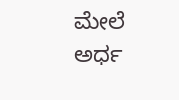ಮೇಲೆ ಅರ್ಧ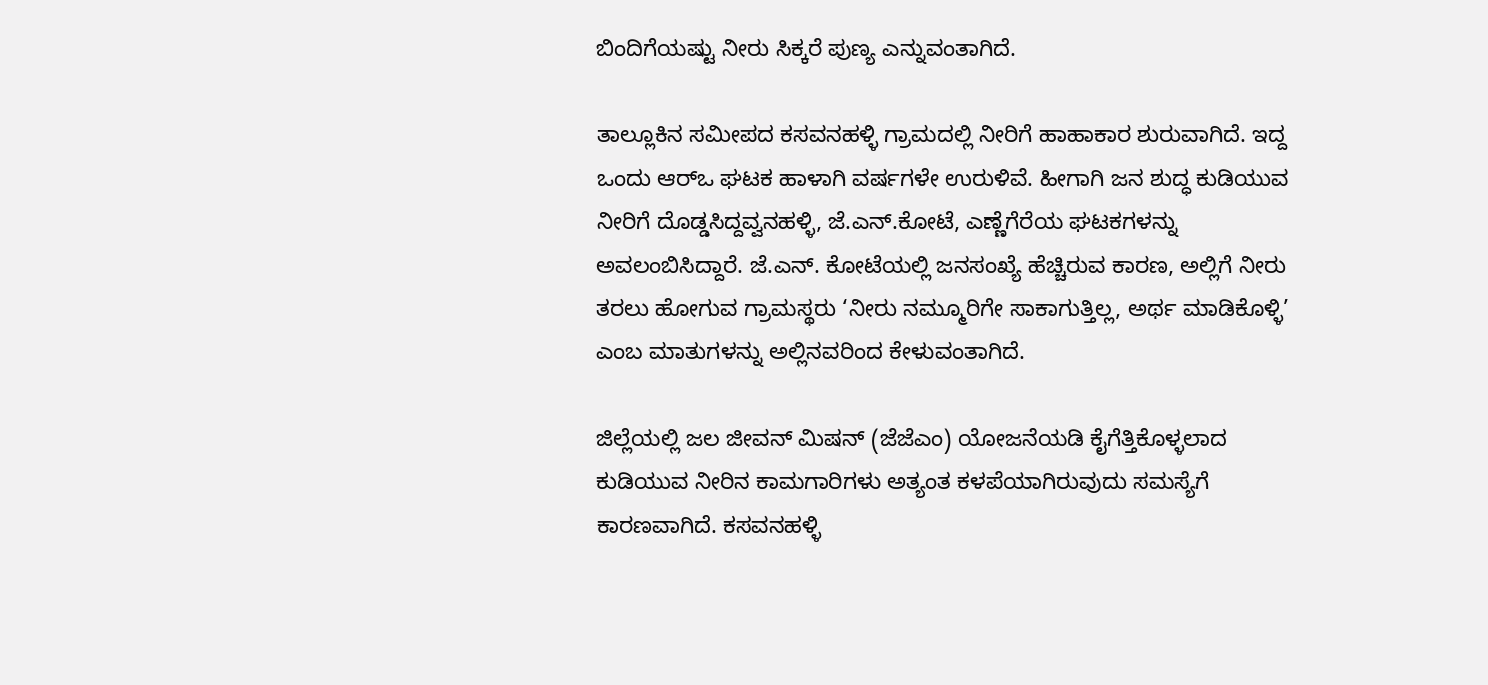ಬಿಂದಿಗೆಯಷ್ಟು ನೀರು ಸಿಕ್ಕರೆ ಪುಣ್ಯ ಎನ್ನುವಂತಾಗಿದೆ.

ತಾಲ್ಲೂಕಿನ ಸಮೀಪದ ಕಸವನಹಳ್ಳಿ ಗ್ರಾಮದಲ್ಲಿ ನೀರಿಗೆ ಹಾಹಾಕಾರ ಶುರುವಾಗಿದೆ. ಇದ್ದ ಒಂದು ಆರ್‌ಒ ಘಟಕ ಹಾಳಾಗಿ ವರ್ಷಗಳೇ ಉರುಳಿವೆ. ಹೀಗಾಗಿ ಜನ ಶುದ್ಧ ಕುಡಿಯುವ ನೀರಿಗೆ ದೊಡ್ಡಸಿದ್ದವ್ವನಹಳ್ಳಿ, ಜೆ.ಎನ್‌.ಕೋಟೆ, ಎಣ್ಣೆಗೆರೆಯ ಘಟಕಗಳನ್ನು ಅವಲಂಬಿಸಿದ್ದಾರೆ. ಜೆ.ಎನ್‌. ಕೋಟೆಯಲ್ಲಿ ಜನಸಂಖ್ಯೆ ಹೆಚ್ಚಿರುವ ಕಾರಣ, ಅಲ್ಲಿಗೆ ನೀರು ತರಲು ಹೋಗುವ ಗ್ರಾಮಸ್ಥರು ‘ನೀರು ನಮ್ಮೂರಿಗೇ ಸಾಕಾಗುತ್ತಿಲ್ಲ, ಅರ್ಥ ಮಾಡಿಕೊಳ್ಳಿ’ ಎಂಬ ಮಾತುಗಳನ್ನು ಅಲ್ಲಿನವರಿಂದ ಕೇಳುವಂತಾಗಿದೆ.

ಜಿಲ್ಲೆಯಲ್ಲಿ ಜಲ ಜೀವನ್‌ ಮಿಷನ್‌ (ಜೆಜೆಎಂ) ಯೋಜನೆಯಡಿ ಕೈಗೆತ್ತಿಕೊಳ್ಳಲಾದ ಕುಡಿಯುವ ನೀರಿನ ಕಾಮಗಾರಿಗಳು ಅತ್ಯಂತ ಕಳಪೆಯಾಗಿರುವುದು ಸಮಸ್ಯೆಗೆ ಕಾರಣವಾಗಿದೆ. ಕಸವನಹಳ್ಳಿ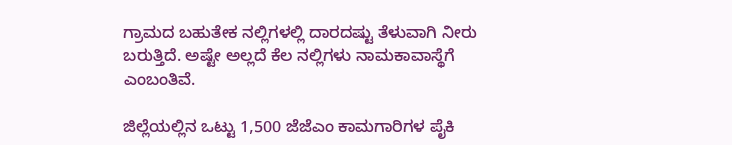ಗ್ರಾಮದ ಬಹುತೇಕ ನಲ್ಲಿಗಳಲ್ಲಿ ದಾರದಷ್ಟು ತೆಳುವಾಗಿ ನೀರು ಬರುತ್ತಿದೆ. ಅಷ್ಟೇ ಅಲ್ಲದೆ ಕೆಲ ನಲ್ಲಿಗಳು ನಾಮಕಾವಾಸ್ಥೆಗೆ ಎಂಬಂತಿವೆ.

ಜಿಲ್ಲೆಯಲ್ಲಿನ ಒಟ್ಟು 1,500 ಜೆಜೆಎಂ ಕಾಮಗಾರಿಗಳ ಪೈಕಿ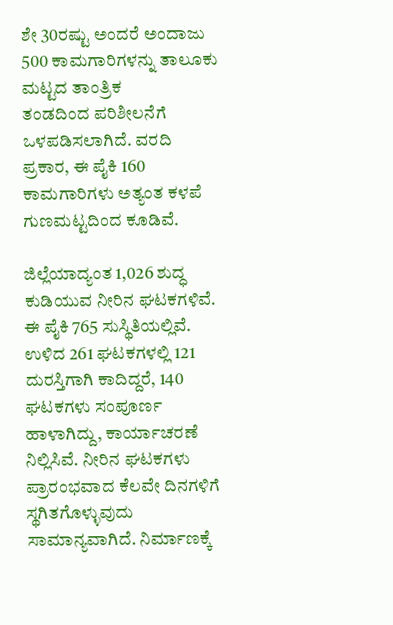ಶೇ 30ರಷ್ಟು ಅಂದರೆ ಅಂದಾಜು 500 ಕಾಮಗಾರಿಗಳನ್ನು ತಾಲೂಕು ಮಟ್ಟದ ತಾಂತ್ರಿಕ ತಂಡದಿಂದ ‍ಪರಿಶೀಲನೆಗೆ ಒಳಪಡಿಸಲಾಗಿದೆ. ವರದಿ ಪ್ರಕಾರ, ಈ ಪೈಕಿ 160 ಕಾಮಗಾರಿಗಳು ಅತ್ಯಂತ ಕಳಪೆ ಗುಣಮಟ್ಟದಿಂದ ಕೂಡಿವೆ.

ಜಿಲ್ಲೆಯಾದ್ಯಂತ 1,026 ಶುದ್ಧ ಕುಡಿಯುವ ನೀರಿನ ಘಟಕಗಳಿವೆ. ಈ ಪೈಕಿ 765 ಸುಸ್ಥಿತಿಯಲ್ಲಿವೆ. ಉಳಿದ 261 ಘಟಕಗಳಲ್ಲಿ 121 ದುರಸ್ತಿಗಾಗಿ ಕಾದಿದ್ದರೆ, 140 ಘಟಕಗಳು ಸಂಪೂರ್ಣ ಹಾಳಾಗಿದ್ದು, ಕಾರ್ಯಾಚರಣೆ ನಿಲ್ಲಿಸಿವೆ. ನೀರಿನ ಘಟಕಗಳು ಪ್ರಾರಂಭವಾದ ಕೆಲವೇ ದಿನಗಳಿಗೆ ಸ್ಥಗಿತಗೊಳ್ಳುವುದು ಸಾಮಾನ್ಯವಾಗಿದೆ. ನಿರ್ಮಾಣಕ್ಕೆ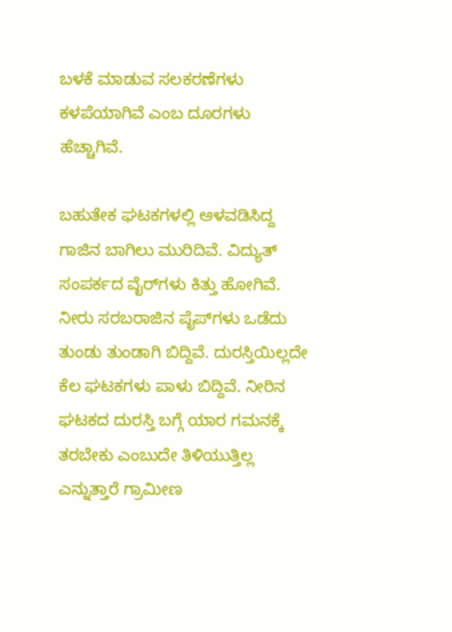ಬಳಕೆ ಮಾಡುವ ಸಲಕರಣೆಗಳು ಕಳಪೆಯಾಗಿವೆ ಎಂಬ ದೂರಗಳು ಹೆಚ್ಚಾಗಿವೆ.

ಬಹುತೇಕ ಘಟಕಗಳಲ್ಲಿ ಅಳವಡಿಸಿದ್ದ ಗಾಜಿನ ಬಾಗಿಲು ಮುರಿದಿವೆ. ವಿದ್ಯುತ್ ಸಂಪರ್ಕದ ವೈರ್‌ಗಳು ಕಿತ್ತು ಹೋಗಿವೆ. ನೀರು ಸರಬರಾಜಿನ ಪೈಪ್‌ಗಳು ಒಡೆದು ತುಂಡು ತುಂಡಾಗಿ ಬಿದ್ದಿವೆ. ದುರಸ್ತಿಯಿಲ್ಲದೇ ಕೆಲ ಘಟಕಗಳು ಪಾಳು ಬಿದ್ದಿವೆ. ನೀರಿನ ಘಟಕದ ದುರಸ್ತಿ ಬಗ್ಗೆ ಯಾರ ಗಮನಕ್ಕೆ ತರಬೇಕು ಎಂಬುದೇ ತಿಳಿಯುತ್ತಿಲ್ಲ ಎನ್ನುತ್ತಾರೆ ಗ್ರಾಮೀಣ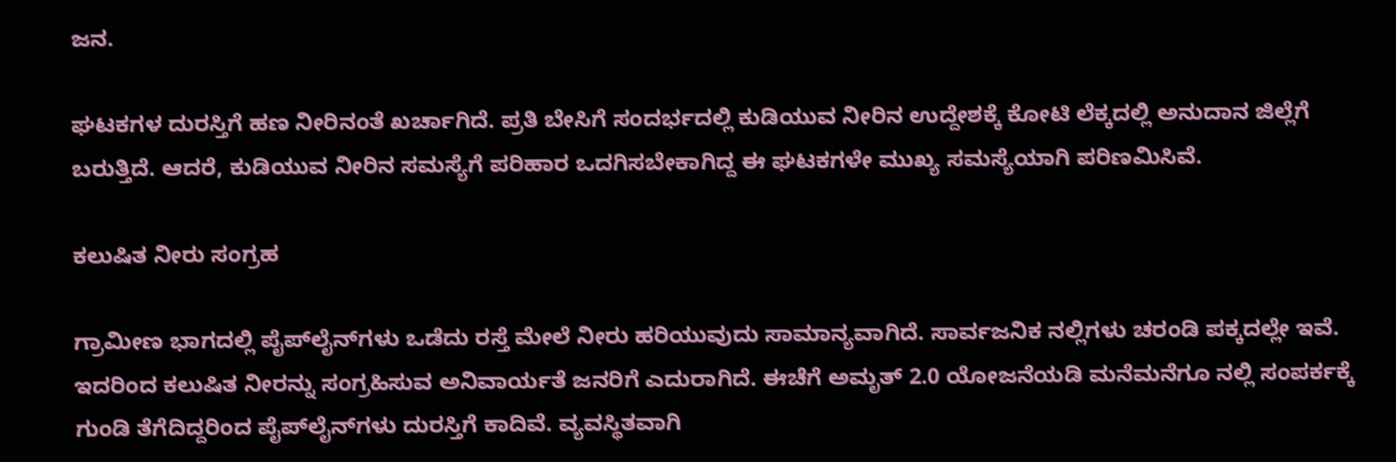ಜನ.

ಘಟಕಗಳ ದುರಸ್ತಿಗೆ ಹಣ ನೀರಿನಂತೆ ಖರ್ಚಾಗಿದೆ. ಪ್ರತಿ ಬೇಸಿಗೆ ಸಂದರ್ಭದಲ್ಲಿ ಕುಡಿಯುವ ನೀರಿನ ಉದ್ದೇಶಕ್ಕೆ ಕೋಟಿ ಲೆಕ್ಕದಲ್ಲಿ ಅನುದಾನ ಜಿಲ್ಲೆಗೆ ಬರುತ್ತಿದೆ. ಆದರೆ, ಕುಡಿಯುವ ನೀರಿನ ಸಮಸ್ಯೆಗೆ ಪರಿಹಾರ ಒದಗಿಸಬೇಕಾಗಿದ್ದ ಈ ಘಟಕಗಳೇ ಮುಖ್ಯ ಸಮಸ್ಯೆಯಾಗಿ ಪರಿಣಮಿಸಿವೆ.

ಕಲುಷಿತ ನೀರು ಸಂಗ್ರಹ

ಗ್ರಾಮೀಣ ಭಾಗದಲ್ಲಿ ಪೈಪ್‌ಲೈನ್‌ಗಳು ಒಡೆದು ರಸ್ತೆ ಮೇಲೆ ನೀರು ಹರಿಯುವುದು ಸಾಮಾನ್ಯವಾಗಿದೆ. ಸಾರ್ವಜನಿಕ ನಲ್ಲಿಗಳು ಚರಂಡಿ ಪಕ್ಕದಲ್ಲೇ ಇವೆ. ಇದರಿಂದ ಕಲುಷಿತ ನೀರನ್ನು ಸಂಗ್ರಹಿಸುವ ಅನಿವಾರ್ಯತೆ ಜನರಿಗೆ ಎದುರಾಗಿದೆ. ಈಚೆಗೆ ಅಮೃತ್‌ 2.0 ಯೋಜನೆಯಡಿ ಮನೆಮನೆಗೂ ನಲ್ಲಿ ಸಂಪರ್ಕಕ್ಕೆ ಗುಂಡಿ ತೆಗೆದಿದ್ದರಿಂದ ಪೈಪ್‌ಲೈನ್‌ಗಳು ದುರಸ್ತಿಗೆ ಕಾದಿವೆ. ವ್ಯವಸ್ಥಿತವಾಗಿ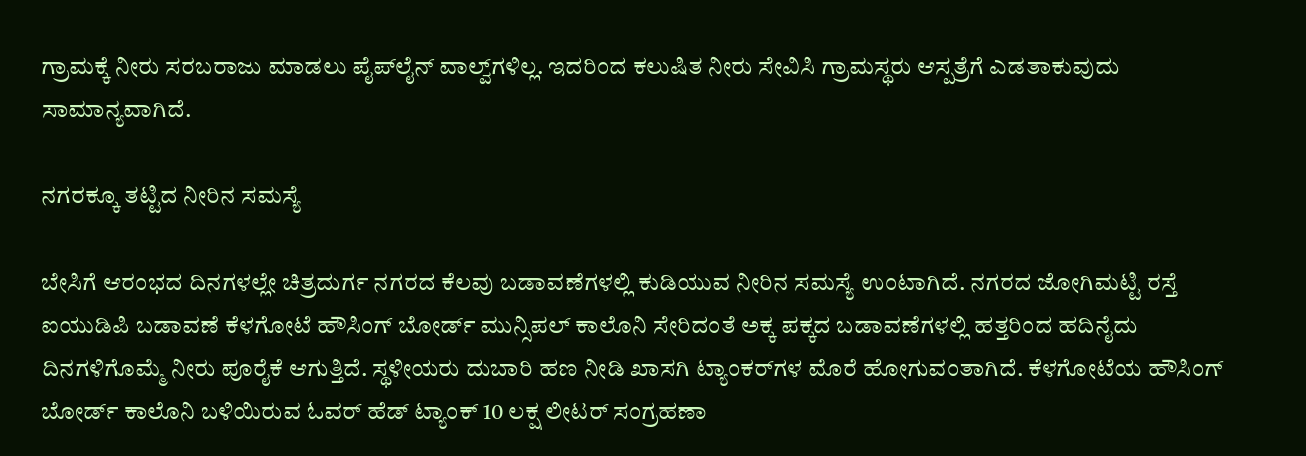ಗ್ರಾಮಕ್ಕೆ ನೀರು ಸರಬರಾಜು ಮಾಡಲು ಪೈಪ್‌ಲೈನ್‌ ವಾಲ್ವ್‌ಗಳಿಲ್ಲ. ಇದರಿಂದ ಕಲುಷಿತ ನೀರು ಸೇವಿಸಿ ಗ್ರಾಮಸ್ಥರು ಆಸ್ಪತ್ರೆಗೆ ಎಡತಾಕುವುದು ಸಾಮಾನ್ಯವಾಗಿದೆ.

ನಗರಕ್ಕೂ ತಟ್ಟಿದ ನೀರಿನ ಸಮಸ್ಯೆ

ಬೇಸಿಗೆ ಆರಂಭದ ದಿನಗಳಲ್ಲೇ ಚಿತ್ರದುರ್ಗ ನಗರದ ಕೆಲವು ಬಡಾವಣೆಗಳಲ್ಲಿ ಕುಡಿಯುವ ನೀರಿನ ಸಮಸ್ಯೆ ಉಂಟಾಗಿದೆ. ನಗರದ ಜೋಗಿಮಟ್ಟಿ ರಸ್ತೆ ಐಯುಡಿಪಿ ಬಡಾವಣೆ ಕೆಳಗೋಟೆ ಹೌಸಿಂಗ್‌ ಬೋರ್ಡ್‌ ಮುನ್ಸಿಪಲ್‌ ಕಾಲೊನಿ ಸೇರಿದಂತೆ ಅಕ್ಕ ಪಕ್ಕದ ಬಡಾವಣೆಗಳಲ್ಲಿ ಹತ್ತರಿಂದ ಹದಿನೈದು ದಿನಗಳಿಗೊಮ್ಮೆ ನೀರು ಪೂರೈಕೆ ಆಗುತ್ತಿದೆ. ಸ್ಥಳೀಯರು ದುಬಾರಿ ಹಣ ನೀಡಿ ಖಾಸಗಿ ಟ್ಯಾಂಕರ್‌ಗಳ ಮೊರೆ ಹೋಗುವಂತಾಗಿದೆ. ಕೆಳಗೋಟೆಯ ಹೌಸಿಂಗ್ ಬೋರ್ಡ್‌ ಕಾಲೊನಿ ಬಳಿಯಿರುವ ಓವರ್‌ ಹೆಡ್ ಟ್ಯಾಂಕ್‌ 10 ಲಕ್ಷ ಲೀಟರ್ ಸಂಗ್ರಹಣಾ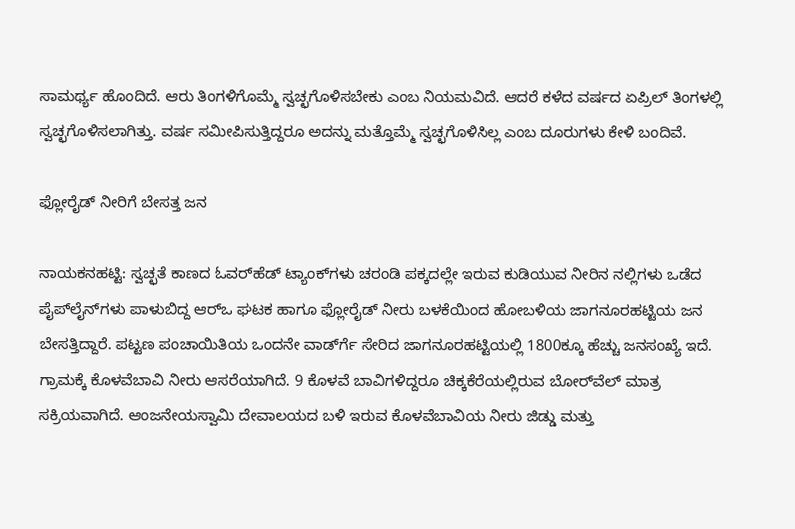ಸಾಮರ್ಥ್ಯ ಹೊಂದಿದೆ. ಆರು ತಿಂಗಳಿಗೊಮ್ಮೆ ಸ್ವಚ್ಛಗೊಳಿಸಬೇಕು ಎಂಬ ನಿಯಮವಿದೆ. ಆದರೆ ಕಳೆದ ವರ್ಷದ ಏಪ್ರಿಲ್ ತಿಂಗಳಲ್ಲಿ ಸ್ವಚ್ಛಗೊಳಿಸಲಾಗಿತ್ತು. ವರ್ಷ ಸಮೀಪಿಸುತ್ತಿದ್ದರೂ ಅದನ್ನು ಮತ್ತೊಮ್ಮೆ ಸ್ವಚ್ಛಗೊಳಿಸಿಲ್ಲ ಎಂಬ ದೂರುಗಳು ಕೇಳಿ ಬಂದಿವೆ.

ಫ್ಲೋರೈಡ್‌ ನೀರಿಗೆ ಬೇಸತ್ತ ಜನ

ನಾಯಕನಹಟ್ಟಿ: ಸ್ವಚ್ಛತೆ ಕಾಣದ ಓವರ್‌ಹೆಡ್‌ ಟ್ಯಾಂಕ್‌ಗಳು ಚರಂಡಿ ಪಕ್ಕದಲ್ಲೇ ಇರುವ ಕುಡಿಯುವ ನೀರಿನ ನಲ್ಲಿಗಳು ಒಡೆದ ಪೈಪ್‌ಲೈನ್‌ಗಳು ಪಾಳುಬಿದ್ದ ಆರ್‌ಒ ಘಟಕ ಹಾಗೂ ಫ್ಲೋರೈಡ್‌ ನೀರು ಬಳಕೆಯಿಂದ ಹೋಬಳಿಯ ಜಾಗನೂರಹಟ್ಟಿಯ ಜನ ಬೇಸತ್ತಿದ್ದಾರೆ. ಪಟ್ಟಣ ಪಂಚಾಯಿತಿಯ ಒಂದನೇ ವಾರ್ಡ್‍ಗೆ ಸೇರಿದ ಜಾಗನೂರಹಟ್ಟಿಯಲ್ಲಿ 1800ಕ್ಕೂ ಹೆಚ್ಚು ಜನಸಂಖ್ಯೆ ಇದೆ. ಗ್ರಾಮಕ್ಕೆ ಕೊಳವೆಬಾವಿ ನೀರು ಆಸರೆಯಾಗಿದೆ. 9 ಕೊಳವೆ ಬಾವಿಗಳಿದ್ದರೂ ಚಿಕ್ಕಕೆರೆಯಲ್ಲಿರುವ ಬೋರ್‌ವೆಲ್‌ ಮಾತ್ರ ಸಕ್ರಿಯವಾಗಿದೆ. ಆಂಜನೇಯಸ್ವಾಮಿ ದೇವಾಲಯದ ಬಳಿ ಇರುವ ಕೊಳವೆಬಾವಿಯ ನೀರು ಜಿಡ್ಡು ಮತ್ತು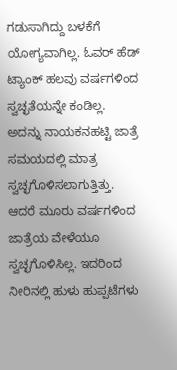ಗಡುಸಾಗಿದ್ದು ಬಳಕೆಗೆ ಯೋಗ್ಯವಾಗಿಲ್ಲ. ಓವರ್‌ ಹೆಡ್‌ ಟ್ಯಾಂಕ್ ಹಲವು ವರ್ಷಗಳಿಂದ ಸ್ವಚ್ಛತೆಯನ್ನೇ ಕಂಡಿಲ್ಲ. ಅದನ್ನು ನಾಯಕನಹಟ್ಟಿ ಜಾತ್ರೆ ಸಮಯದಲ್ಲಿ ಮಾತ್ರ ಸ್ವಚ್ಛಗೊಳಿಸಲಾಗುತ್ತಿತ್ತು. ಆದರೆ ಮೂರು ವರ್ಷಗಳಿಂದ ಜಾತ್ರೆಯ ವೇಳೆಯೂ ಸ್ವಚ್ಛಗೊಳಿಸಿಲ್ಲ. ಇದರಿಂದ ನೀರಿನಲ್ಲಿ ಹುಳು ಹುಪ್ಪಟೆಗಳು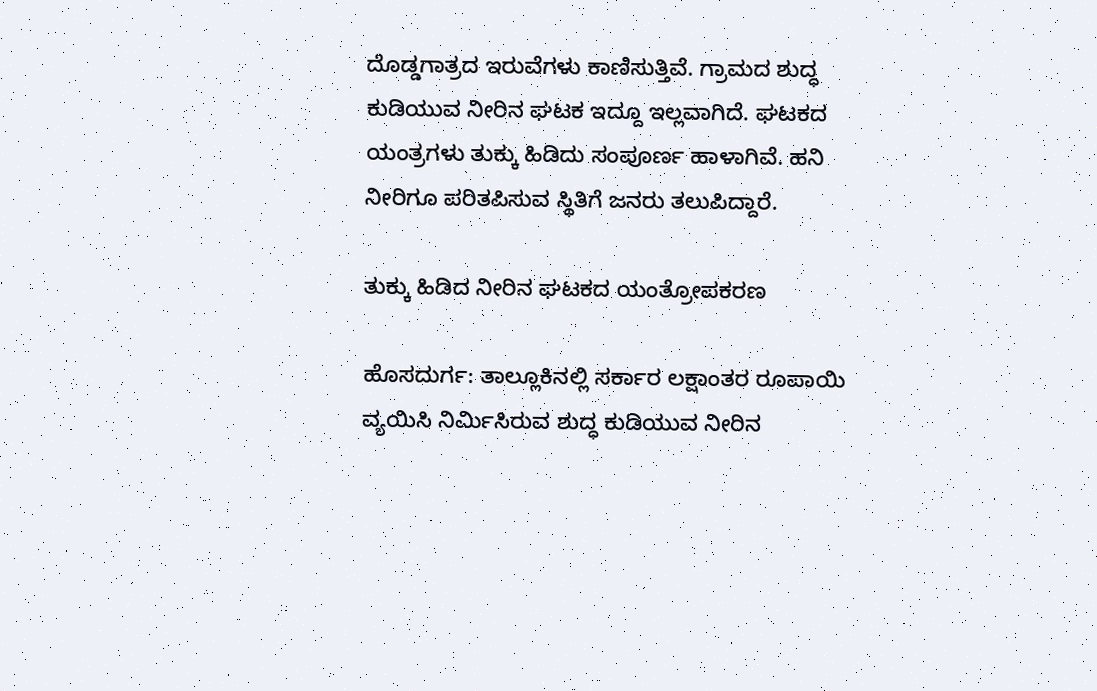ದೊಡ್ಡಗಾತ್ರದ ಇರುವೆಗಳು ಕಾಣಿಸುತ್ತಿವೆ. ಗ್ರಾಮದ ಶುದ್ಧ ಕುಡಿಯುವ ನೀರಿನ ಘಟಕ ಇದ್ದೂ ಇಲ್ಲವಾಗಿದೆ. ಘಟಕದ ಯಂತ್ರಗಳು ತುಕ್ಕು ಹಿಡಿದು ಸಂಪೂರ್ಣ ಹಾಳಾಗಿವೆ. ಹನಿ ನೀರಿಗೂ ಪರಿತಪಿಸುವ ಸ್ಥಿತಿಗೆ ಜನರು ತಲುಪಿದ್ದಾರೆ.

ತುಕ್ಕು ಹಿಡಿದ ನೀರಿನ ಘಟಕದ ಯಂತ್ರೋಪಕರಣ

ಹೊಸದುರ್ಗ: ತಾಲ್ಲೂಕಿನಲ್ಲಿ ಸರ್ಕಾರ ಲಕ್ಷಾಂತರ ರೂಪಾಯಿ ವ್ಯಯಿಸಿ ನಿರ್ಮಿಸಿರುವ ಶುದ್ಧ ಕುಡಿಯುವ ನೀರಿನ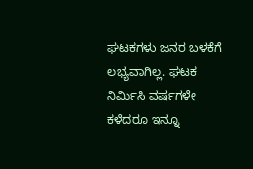ಘಟಕಗಳು ಜನರ ಬಳಕೆಗೆ ಲಭ್ಯವಾಗಿಲ್ಲ. ಘಟಕ ನಿರ್ಮಿಸಿ ವರ್ಷಗಳೇ ಕಳೆದರೂ ಇನ್ನೂ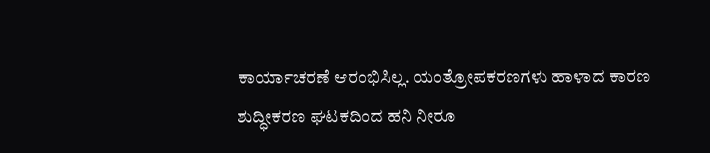ಕಾರ್ಯಾಚರಣೆ ಆರಂಭಿಸಿಲ್ಲ. ಯಂತ್ರೋಪಕರಣಗಳು ಹಾಳಾದ ಕಾರಣ ಶುದ್ಧೀಕರಣ ಘಟಕದಿಂದ ಹನಿ ನೀರೂ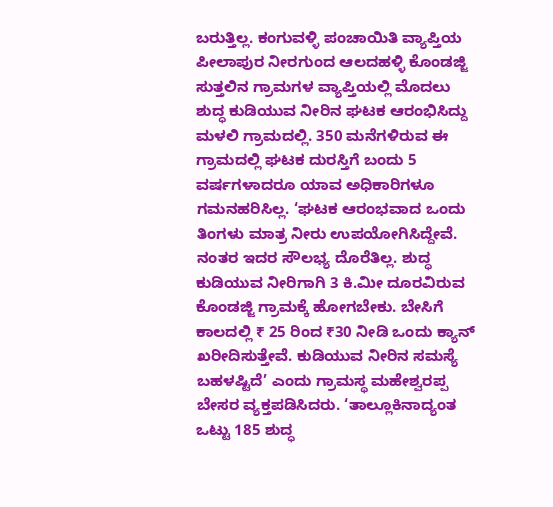ಬರುತ್ತಿಲ್ಲ. ಕಂಗುವಳ್ಳಿ ಪಂಚಾಯಿತಿ ವ್ಯಾಪ್ತಿಯ ಪೀಲಾಪುರ ನೀರಗುಂದ ಆಲದಹಳ್ಳಿ ಕೊಂಡಜ್ಜಿ ಸುತ್ತಲಿನ ಗ್ರಾಮಗಳ ವ್ಯಾಪ್ತಿಯಲ್ಲಿ ಮೊದಲು ಶುದ್ಧ ಕುಡಿಯುವ ನೀರಿನ ಘಟಕ ಆರಂಭಿಸಿದ್ದು ಮಳಲಿ ಗ್ರಾಮದಲ್ಲಿ. 350 ಮನೆಗಳಿರುವ ಈ ಗ್ರಾಮದಲ್ಲಿ ಘಟಕ ದುರಸ್ತಿಗೆ ಬಂದು 5 ವರ್ಷಗಳಾದರೂ ಯಾವ ಅಧಿಕಾರಿಗಳೂ ಗಮನಹರಿಸಿಲ್ಲ. ‘ಘಟಕ ಆರಂಭವಾದ ಒಂದು ತಿಂಗಳು ಮಾತ್ರ ನೀರು ಉಪಯೋಗಿಸಿದ್ದೇವೆ. ನಂತರ ಇದರ ಸೌಲಭ್ಯ ದೊರೆತಿಲ್ಲ. ಶುದ್ಧ ಕುಡಿಯುವ ನೀರಿಗಾಗಿ 3 ಕಿ.ಮೀ ದೂರವಿರುವ ಕೊಂಡಜ್ಜಿ ಗ್ರಾಮಕ್ಕೆ ಹೋಗಬೇಕು. ಬೇಸಿಗೆ ಕಾಲದಲ್ಲಿ ₹ 25 ರಿಂದ ₹30 ನೀಡಿ ಒಂದು ಕ್ಯಾನ್ ಖರೀದಿಸುತ್ತೇವೆ. ಕುಡಿಯುವ ನೀರಿನ ಸಮಸ್ಯೆ ಬಹಳಷ್ಟಿದೆ’ ಎಂದು ಗ್ರಾಮಸ್ಥ ಮಹೇಶ್ವರಪ್ಪ ಬೇಸರ ವ್ಯಕ್ತಪಡಿಸಿದರು. ‘ತಾಲ್ಲೂಕಿನಾದ್ಯಂತ ಒಟ್ಟು 185 ಶುದ್ಧ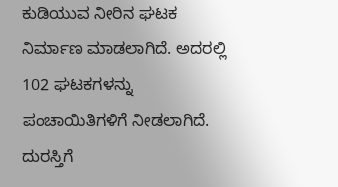ಕುಡಿಯುವ ನೀರಿನ ಘಟಕ ನಿರ್ಮಾಣ ಮಾಡಲಾಗಿದೆ. ಅದರಲ್ಲಿ 102 ಘಟಕಗಳನ್ನು ಪಂಚಾಯಿತಿಗಳಿಗೆ ನೀಡಲಾಗಿದೆ. ದುರಸ್ತಿಗೆ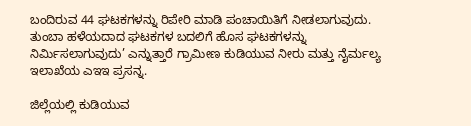ಬಂದಿರುವ 44 ಘಟಕಗಳನ್ನು ರಿಪೇರಿ ಮಾಡಿ ಪಂಚಾಯಿತಿಗೆ ನೀಡಲಾಗುವುದು. ತುಂಬಾ ಹಳೆಯದಾದ ಘಟಕಗಳ ಬದಲಿಗೆ ಹೊಸ ಘಟಕಗಳನ್ನು ನಿರ್ಮಿಸಲಾಗುವುದು’ ಎನ್ನುತ್ತಾರೆ ಗ್ರಾಮೀಣ ಕುಡಿಯುವ ನೀರು ಮತ್ತು ನೈರ್ಮಲ್ಯ ಇಲಾಖೆಯ ಎಇಇ ಪ್ರಸನ್ನ.

ಜಿಲ್ಲೆಯಲ್ಲಿ ಕುಡಿಯುವ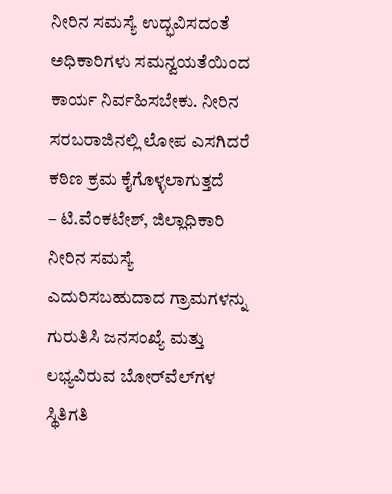ನೀರಿನ ಸಮಸ್ಯೆ ಉದ್ಭವಿಸದಂತೆ ಅಧಿಕಾರಿಗಳು ಸಮನ್ವಯತೆಯಿಂದ ಕಾರ್ಯ ನಿರ್ವಹಿಸಬೇಕು. ನೀರಿನ ಸರಬರಾಜಿನಲ್ಲಿ ಲೋಪ ಎಸಗಿದರೆ ಕಠಿಣ ಕ್ರಮ ಕೈಗೊಳ್ಳಲಾಗುತ್ತದೆ
– ಟಿ.ವೆಂಕಟೇಶ್‌, ಜಿಲ್ಲಾಧಿಕಾರಿ
ನೀರಿನ ಸಮಸ್ಯೆ ಎದುರಿಸಬಹುದಾದ ಗ್ರಾಮಗಳನ್ನು ಗುರುತಿಸಿ ಜನಸಂಖ್ಯೆ ಮತ್ತು ಲಭ್ಯವಿರುವ ಬೋರ್‌ವೆಲ್‌ಗಳ ಸ್ಥಿತಿಗತಿ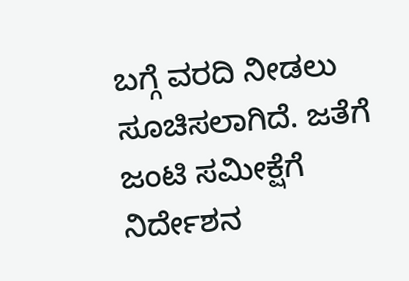ಬಗ್ಗೆ ವರದಿ ನೀಡಲು ಸೂಚಿಸಲಾಗಿದೆ. ಜತೆಗೆ ಜಂಟಿ ಸಮೀಕ್ಷೆಗೆ ನಿರ್ದೇಶನ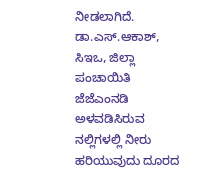ನೀಡಲಾಗಿದೆ.
ಡಾ.ಎಸ್‌.ಆಕಾಶ್, ಸಿಇಒ, ಜಿಲ್ಲಾ ಪಂಚಾಯಿತಿ
ಜೆಜೆಎಂನಡಿ ಅಳವಡಿಸಿರುವ ನಲ್ಲಿಗಳಲ್ಲಿ ನೀರು ಹರಿಯುವುದು ದೂರದ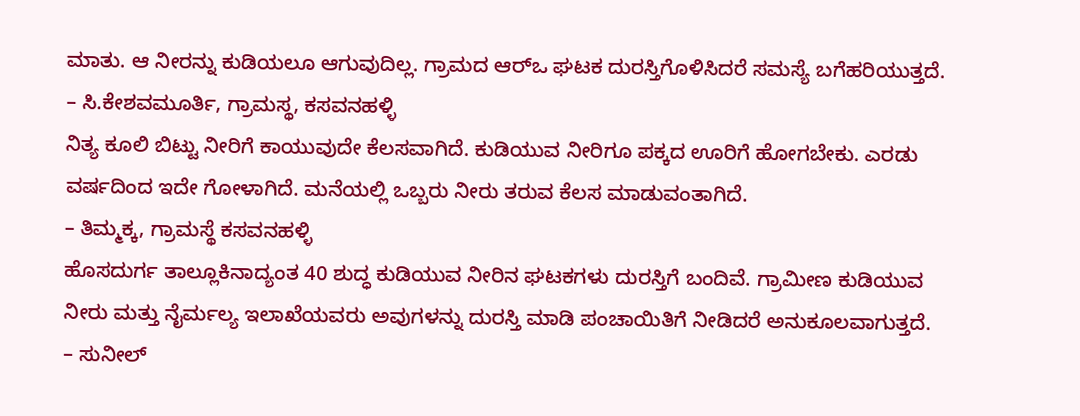ಮಾತು. ಆ ನೀರನ್ನು ಕುಡಿಯಲೂ ಆಗುವುದಿಲ್ಲ. ಗ್ರಾಮದ ಆರ್‌ಒ ಘಟಕ ದುರಸ್ತಿಗೊಳಿಸಿದರೆ ಸಮಸ್ಯೆ ಬಗೆಹರಿಯುತ್ತದೆ.
– ಸಿ.ಕೇಶವಮೂರ್ತಿ, ಗ್ರಾಮಸ್ಥ, ಕಸವನಹಳ್ಳಿ
ನಿತ್ಯ ಕೂಲಿ ಬಿಟ್ಟು ನೀರಿಗೆ ಕಾಯುವುದೇ ಕೆಲಸವಾಗಿದೆ. ಕುಡಿಯುವ ನೀರಿಗೂ ಪಕ್ಕದ ಊರಿಗೆ ಹೋಗಬೇಕು. ಎರಡು ವರ್ಷದಿಂದ ಇದೇ ಗೋಳಾಗಿದೆ. ಮನೆಯಲ್ಲಿ ಒಬ್ಬರು ನೀರು ತರುವ ಕೆಲಸ ಮಾಡುವಂತಾಗಿದೆ.
– ತಿಮ್ಮಕ್ಕ, ಗ್ರಾಮಸ್ಥೆ ಕಸವನಹಳ್ಳಿ
ಹೊಸದುರ್ಗ ತಾಲ್ಲೂಕಿನಾದ್ಯಂತ 40 ಶುದ್ಧ ಕುಡಿಯುವ ನೀರಿನ ಘಟಕಗಳು ದುರಸ್ತಿಗೆ ಬಂದಿವೆ. ಗ್ರಾಮೀಣ ಕುಡಿಯುವ ನೀರು ಮತ್ತು ನೈರ್ಮಲ್ಯ ಇಲಾಖೆಯವರು ಅವುಗಳನ್ನು ದುರಸ್ತಿ ಮಾಡಿ ಪಂಚಾಯಿತಿಗೆ ನೀಡಿದರೆ ಅನುಕೂಲವಾಗುತ್ತದೆ.
– ಸುನೀಲ್‌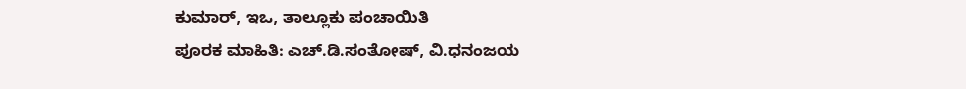ಕುಮಾರ್‌, ಇಒ, ತಾಲ್ಲೂಕು ಪಂಚಾಯಿತಿ
ಪೂರಕ ಮಾಹಿತಿ: ಎಚ್‌.ಡಿ.ಸಂತೋಷ್‌, ವಿ.ಧನಂಜಯ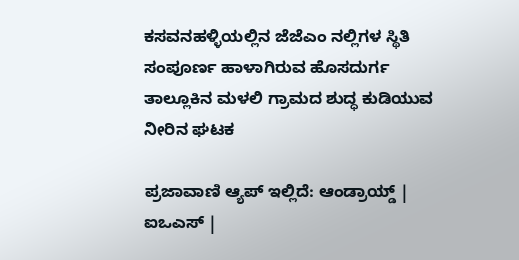ಕಸವನಹಳ್ಳಿಯಲ್ಲಿನ ಜೆಜೆಎಂ ನಲ್ಲಿಗಳ ಸ್ಥಿತಿ
ಸಂಪೂರ್ಣ ಹಾಳಾಗಿರುವ ಹೊಸದುರ್ಗ ತಾಲ್ಲೂಕಿನ ಮಳಲಿ ಗ್ರಾಮದ ಶುದ್ಧ ಕುಡಿಯುವ ನೀರಿನ ಘಟಕ

ಪ್ರಜಾವಾಣಿ ಆ್ಯಪ್ ಇಲ್ಲಿದೆ: ಆಂಡ್ರಾಯ್ಡ್ | ಐಒಎಸ್ |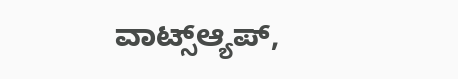ವಾಟ್ಸ್ಆ್ಯಪ್,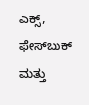ಎಕ್ಸ್, ಫೇಸ್‌ಬುಕ್ ಮತ್ತು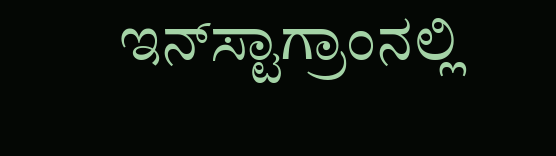ಇನ್‌ಸ್ಟಾಗ್ರಾಂನಲ್ಲಿ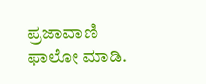ಪ್ರಜಾವಾಣಿ ಫಾಲೋ ಮಾಡಿ.